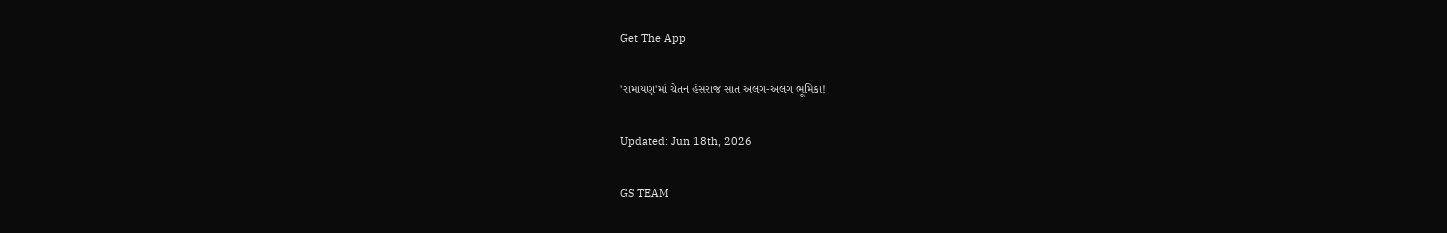Get The App

'રામાયણ'માં ચેતન હંસરાજ સાત અલગ-અલગ ભૂમિકા!

Updated: Jun 18th, 2026

GS TEAM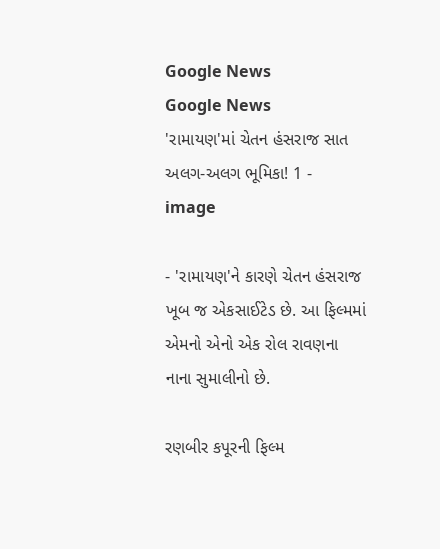Google News
Google News
'રામાયણ'માં ચેતન હંસરાજ સાત અલગ-અલગ ભૂમિકા! 1 - image

- 'રામાયણ'ને કારણે ચેતન હંસરાજ ખૂબ જ એકસાઈટેડ છે. આ ફિલ્મમાં એમનો એનો એક રોલ રાવણના નાના સુમાલીનો છે.

રણબીર કપૂરની ફિલ્મ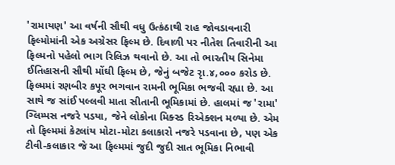'રામાયણ' આ વર્ષની સૌથી વધુ ઉત્કંઠાથી રાહ જોવડાવનારી ફિલ્મોમાંની એક અગ્રેસર ફિલ્મ છે. દિવાળી પર નીતેશ તિવારીની આ ફિલ્મનો પહેલો ભાગ રિલિઝ થવાનો છે. આ તો ભારતીય સિનેમા ઈતિહાસની સૌથી મોંઘી ફિલ્મ છે, જેનું બજેટ રૃા.૪,૦૦૦ કરોડ છે. ફિલ્મમાં રણબીર કપૂર ભગવાન રામની ભૂમિકા ભજવી રહ્યા છે. આ સાથે જ સાંઈ પલ્લવી માતા સીતાની ભૂમિકામાં છે. હાલમાં જ 'રામા' ગ્લિમ્પસ નજરે પડયા, જેને લોકોના મિક્સ્ડ રિએક્શન મળ્યા છે. એમ તો ફિલ્મમાં કેટલાંય મોટા-મોટા કલાકારો નજરે પડવાના છે, પણ એક ટીવી-કલાકાર જે આ ફિલ્મમાં જુદી જુદી સાત ભૂમિકા નિભાવી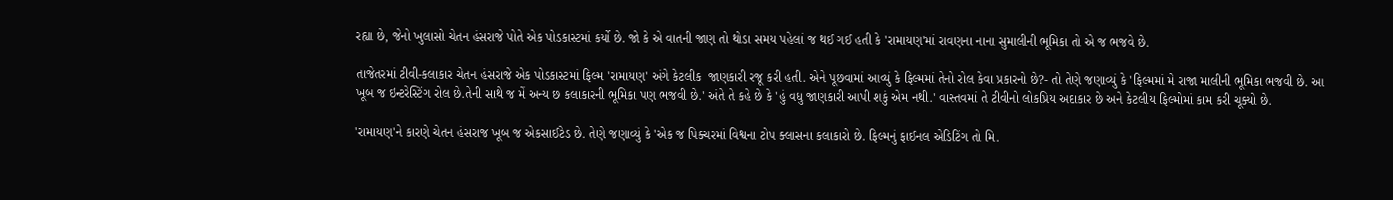રહ્યા છે, જેનો ખુલાસો ચેતન હંસરાજે પોતે એક પોડકાસ્ટમાં કર્યો છે. જો કે એ વાતની જાણ તો થોડા સમય પહેલાં જ થઈ ગઈ હતી કે 'રામાયણ'માં રાવણના નાના સુમાલીની ભૂમિકા તો એ જ ભજવે છે.

તાજેતરમાં ટીવી-કલાકાર ચેતન હંસરાજે એક પોડકાસ્ટમાં ફિલ્મ 'રામાયણ' અંગે કેટલીક  જાણકારી રજૂ કરી હતી. એને પૂછવામાં આવ્યું કે ફિલ્મમાં તેનો રોલ કેવા પ્રકારનો છે?- તો તેણે જણાવ્યું કે 'ફિલ્મમાં મે રાજા માલીની ભૂમિકા ભજવી છે. આ ખૂબ જ ઇન્ટરેસ્ટિંગ રોલ છે.તેની સાથે જ મેં અન્ય છ કલાકારની ભૂમિકા પણ ભજવી છે.' અંતે તે કહે છે કે 'હું વધુ જાણકારી આપી શકું એમ નથી.' વાસ્તવમાં તે ટીવીનો લોકપ્રિય અદાકાર છે અને કેટલીય ફિલ્મોમાં કામ કરી ચૂક્યો છે.

'રામાયણ'ને કારણે ચેતન હંસરાજ ખૂબ જ એકસાઈટેડ છે. તેણે જણાવ્યું કે 'એક જ પિક્ચરમાં વિશ્વના ટોપ ક્લાસના કલાકારો છે. ફિલ્મનું ફાઈનલ એડિટિંગ તો મિ.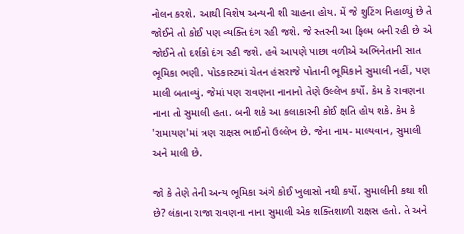નોલન કરશે. આથી વિશેષ અન્યની શી ચાહના હોય. મેં જે શુટિંગ નિહાળ્યું છે તે જોઈને તો કોઈ પણ વ્યક્તિ દંગ રહી જશે. જે સ્તરની આ ફિલ્મ બની રહી છે એ જોઈને તો દર્શકો દંગ રહી જશે. હવે આપણે પાછા વળીએ અભિનેતાની સાત ભૂમિકા ભણી. પોડકાસ્ટમાં ચેતન હંસરાજે પોતાની ભૂમિકાને સુમાલી નહીં, પણ માલી બતાવ્યું. જેમાં પણ રાવણના નાનાનો તેણે ઉલ્લેખ કર્યો. કેમ કે રાવણના નાના તો સુમાલી હતા. બની શકે આ કલાકારની કોઈ ક્ષતિ હોય શકે. કેમ કે 'રામાયણ'માં ત્રણ રાક્ષસ ભાઈનો ઉલ્લેખ છે. જેના નામ- માલ્યવાન, સુમાલી અને માલી છે.

જો કે તેણે તેની અન્ય ભૂમિકા અંગે કોઈ ખુલાસો નથી કર્યો. સુમાલીની કથા શી છે? લંકાના રાજા રાવણના નાના સુમાલી એક શક્તિશાળી રાક્ષસ હતો. તે અને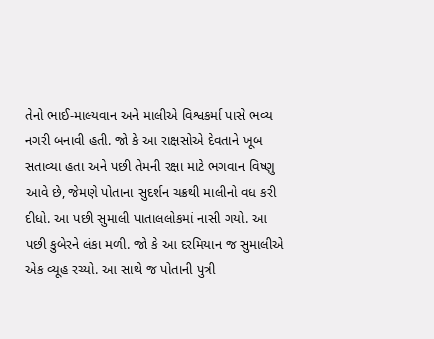તેનો ભાઈ-માલ્યવાન અને માલીએ વિશ્વકર્મા પાસે ભવ્ય નગરી બનાવી હતી. જો કે આ રાક્ષસોએ દેવતાને ખૂબ સતાવ્યા હતા અને પછી તેમની રક્ષા માટે ભગવાન વિષ્ણુ આવે છે, જેમણે પોતાના સુદર્શન ચક્રથી માલીનો વધ કરી દીધો. આ પછી સુમાલી પાતાલલોકમાં નાસી ગયો. આ પછી કુબેરને લંકા મળી. જો કે આ દરમિયાન જ સુમાલીએ એક વ્યૂહ રચ્યો. આ સાથે જ પોતાની પુત્રી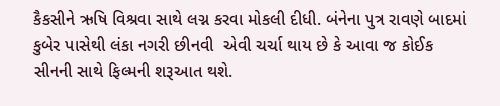કૈકસીને ઋષિ વિશ્રવા સાથે લગ્ન કરવા મોકલી દીધી. બંનેના પુત્ર રાવણે બાદમાં કુબેર પાસેથી લંકા નગરી છીનવી  એવી ચર્ચા થાય છે કે આવા જ કોઈક સીનની સાથે ફિલ્મની શરૂઆત થશે.